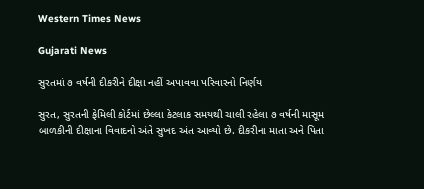Western Times News

Gujarati News

સુરતમાં ૭ વર્ષની દીકરીને દીક્ષા નહીં અપાવવા પરિવારનો નિર્ણય

સુરત, સુરતની ફેમિલી કોર્ટમાં છેલ્લા કેટલાક સમયથી ચાલી રહેલા ૭ વર્ષની માસૂમ બાળકીની દીક્ષાના વિવાદનો અંતે સુખદ અંત આવ્યો છે. દીકરીના માતા અને પિતા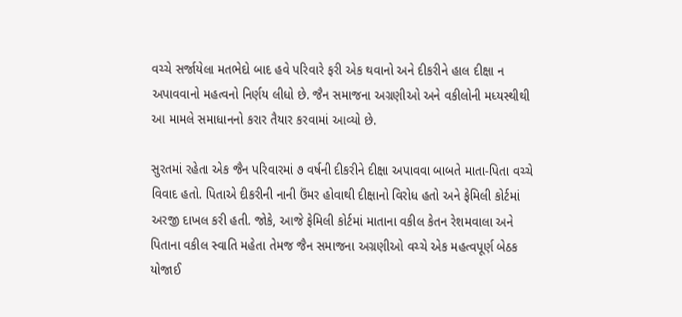વચ્ચે સર્જાયેલા મતભેદો બાદ હવે પરિવારે ફરી એક થવાનો અને દીકરીને હાલ દીક્ષા ન અપાવવાનો મહત્વનો નિર્ણય લીધો છે. જૈન સમાજના અગ્રણીઓ અને વકીલોની મધ્યસ્થીથી આ મામલે સમાધાનનો કરાર તૈયાર કરવામાં આવ્યો છે.

સુરતમાં રહેતા એક જૈન પરિવારમાં ૭ વર્ષની દીકરીને દીક્ષા અપાવવા બાબતે માતા-પિતા વચ્ચે વિવાદ હતો. પિતાએ દીકરીની નાની ઉંમર હોવાથી દીક્ષાનો વિરોધ હતો અને ફેમિલી કોર્ટમાં અરજી દાખલ કરી હતી. જોકે, આજે ફેમિલી કોર્ટમાં માતાના વકીલ કેતન રેશમવાલા અને પિતાના વકીલ સ્વાતિ મહેતા તેમજ જૈન સમાજના અગ્રણીઓ વચ્ચે એક મહત્વપૂર્ણ બેઠક યોજાઈ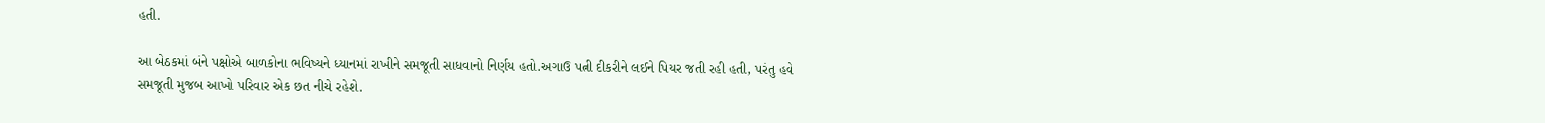હતી.

આ બેઠકમાં બંને પક્ષોએ બાળકોના ભવિષ્યને ધ્યાનમાં રાખીને સમજૂતી સાધવાનો નિર્ણય હતો.અગાઉ પત્ની દીકરીને લઈને પિયર જતી રહી હતી, પરંતુ હવે સમજૂતી મુજબ આખો પરિવાર એક છત નીચે રહેશે.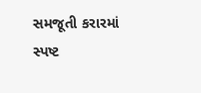સમજૂતી કરારમાં સ્પષ્ટ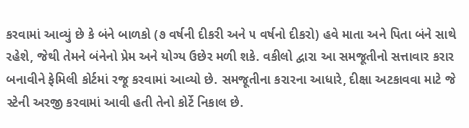કરવામાં આવ્યું છે કે બંને બાળકો (૭ વર્ષની દીકરી અને ૫ વર્ષનો દીકરો) હવે માતા અને પિતા બંને સાથે રહેશે, જેથી તેમને બંનેનો પ્રેમ અને યોગ્ય ઉછેર મળી શકે. વકીલો દ્વારા આ સમજૂતીનો સત્તાવાર કરાર બનાવીને ફેમિલી કોર્ટમાં રજૂ કરવામાં આવ્યો છે. સમજૂતીના કરારના આધારે, દીક્ષા અટકાવવા માટે જે સ્ટેની અરજી કરવામાં આવી હતી તેનો કોર્ટે નિકાલ છે.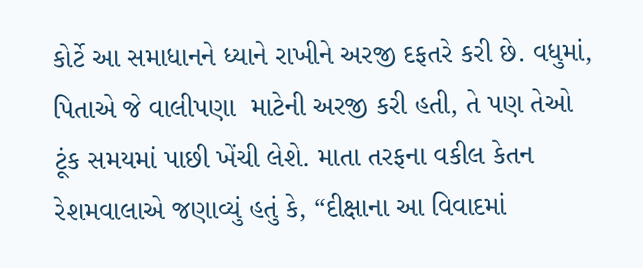કોર્ટે આ સમાધાનને ધ્યાને રાખીને અરજી દફતરે કરી છે. વધુમાં, પિતાએ જે વાલીપણા  માટેની અરજી કરી હતી, તે પણ તેઓ ટૂંક સમયમાં પાછી ખેંચી લેશે. માતા તરફના વકીલ કેતન રેશમવાલાએ જણાવ્યું હતું કે, “દીક્ષાના આ વિવાદમાં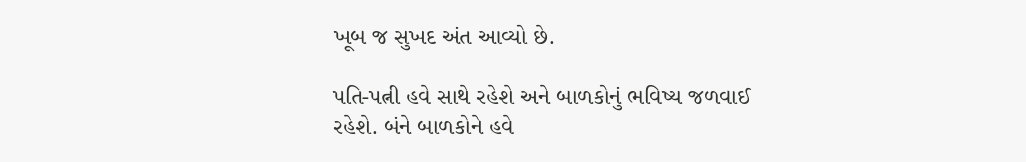ખૂબ જ સુખદ અંત આવ્યો છે.

પતિ-પત્ની હવે સાથે રહેશે અને બાળકોનું ભવિષ્ય જળવાઈ રહેશે. બંને બાળકોને હવે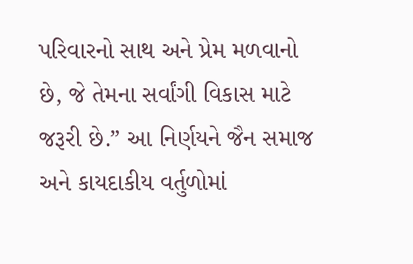પરિવારનો સાથ અને પ્રેમ મળવાનો છે, જે તેમના સર્વાંગી વિકાસ માટે જરૂરી છે.” આ નિર્ણયને જૈન સમાજ અને કાયદાકીય વર્તુળોમાં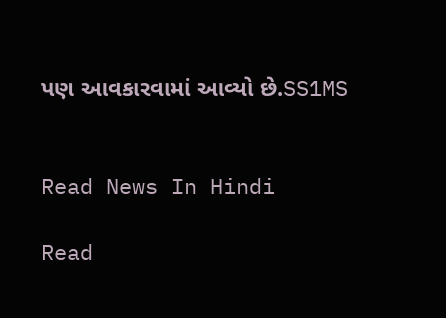પણ આવકારવામાં આવ્યો છે.SS1MS


Read News In Hindi

Read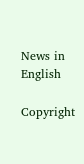News in English

Copyright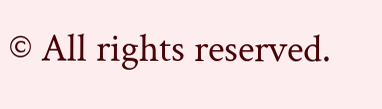© All rights reserved.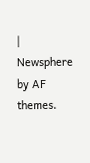| Newsphere by AF themes.